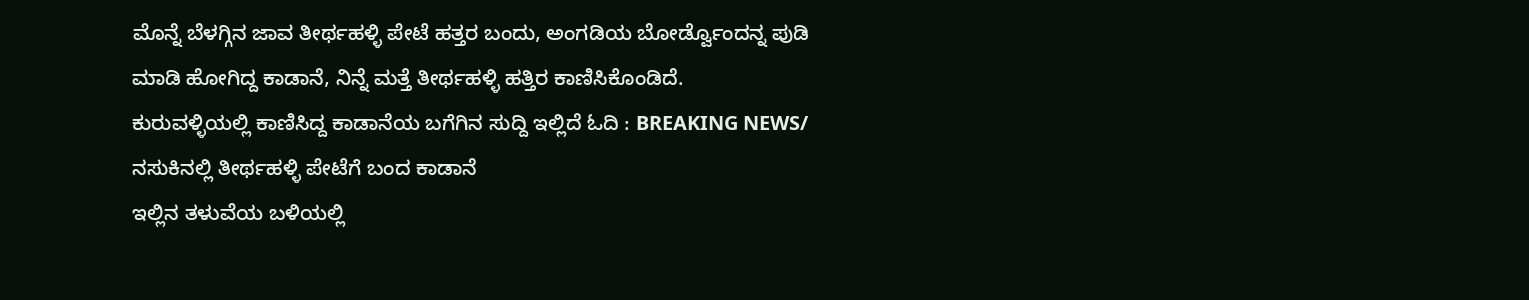ಮೊನ್ನೆ ಬೆಳಗ್ಗಿನ ಜಾವ ತೀರ್ಥಹಳ್ಳಿ ಪೇಟೆ ಹತ್ತರ ಬಂದು, ಅಂಗಡಿಯ ಬೋರ್ಡ್ವೊಂದನ್ನ ಪುಡಿ ಮಾಡಿ ಹೋಗಿದ್ದ ಕಾಡಾನೆ, ನಿನ್ನೆ ಮತ್ತೆ ತೀರ್ಥಹಳ್ಳಿ ಹತ್ತಿರ ಕಾಣಿಸಿಕೊಂಡಿದೆ.
ಕುರುವಳ್ಳಿಯಲ್ಲಿ ಕಾಣಿಸಿದ್ದ ಕಾಡಾನೆಯ ಬಗೆಗಿನ ಸುದ್ದಿ ಇಲ್ಲಿದೆ ಓದಿ : BREAKING NEWS/ ನಸುಕಿನಲ್ಲಿ ತೀರ್ಥಹಳ್ಳಿ ಪೇಟೆಗೆ ಬಂದ ಕಾಡಾನೆ
ಇಲ್ಲಿನ ತಳುವೆಯ ಬಳಿಯಲ್ಲಿ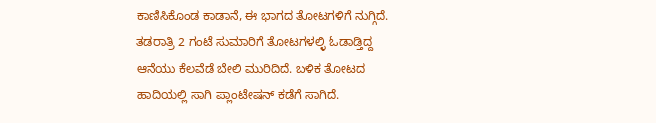ಕಾಣಿಸಿಕೊಂಡ ಕಾಡಾನೆ, ಈ ಭಾಗದ ತೋಟಗಳಿಗೆ ನುಗ್ಗಿದೆ. ತಡರಾತ್ರಿ 2 ಗಂಟೆ ಸುಮಾರಿಗೆ ತೋಟಗಳಲ್ಳಿ ಓಡಾಡ್ತಿದ್ದ ಆನೆಯು ಕೆಲವೆಡೆ ಬೇಲಿ ಮುರಿದಿದೆ. ಬಳಿಕ ತೋಟದ ಹಾದಿಯಲ್ಲಿ ಸಾಗಿ ಪ್ಲಾಂಟೇಷನ್ ಕಡೆಗೆ ಸಾಗಿದೆ.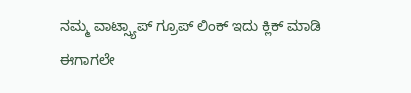ನಮ್ಮ ವಾಟ್ಸ್ಯಾಪ್ ಗ್ರೂಪ್ ಲಿಂಕ್ ಇದು ಕ್ಲಿಕ್ ಮಾಡಿ
ಈಗಾಗಲೇ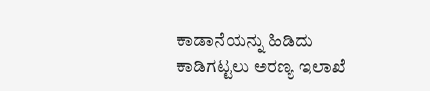ಕಾಡಾನೆಯನ್ನು ಹಿಡಿದು ಕಾಡಿಗಟ್ಟಲು ಅರಣ್ಯ ಇಲಾಖೆ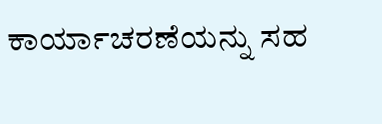ಕಾರ್ಯಾಚರಣೆಯನ್ನು ಸಹ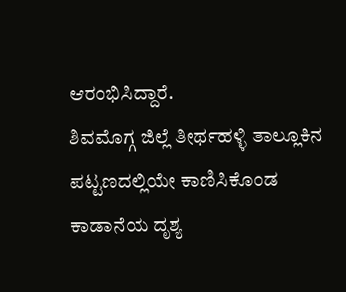ಆರಂಭಿಸಿದ್ದಾರೆ.
ಶಿವಮೊಗ್ಗ ಜಿಲ್ಲೆ ತೀರ್ಥಹಳ್ಳಿ ತಾಲ್ಲೂಕಿನ ಪಟ್ಟಣದಲ್ಲಿಯೇ ಕಾಣಿಸಿಕೊಂಡ ಕಾಡಾನೆಯ ದೃಶ್ಯ